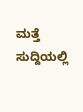ಮತ್ತೆ ಸುದ್ದಿಯಲ್ಲಿ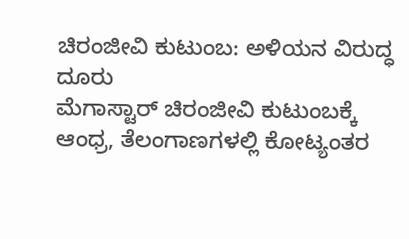ಚಿರಂಜೀವಿ ಕುಟುಂಬ: ಅಳಿಯನ ವಿರುದ್ಧ ದೂರು
ಮೆಗಾಸ್ಟಾರ್ ಚಿರಂಜೀವಿ ಕುಟುಂಬಕ್ಕೆ ಆಂಧ್ರ, ತೆಲಂಗಾಣಗಳಲ್ಲಿ ಕೋಟ್ಯಂತರ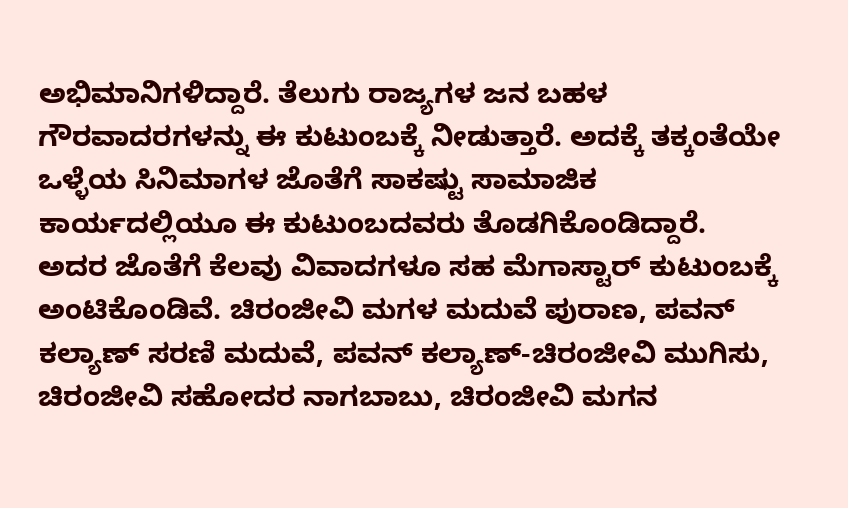ಅಭಿಮಾನಿಗಳಿದ್ದಾರೆ. ತೆಲುಗು ರಾಜ್ಯಗಳ ಜನ ಬಹಳ ಗೌರವಾದರಗಳನ್ನು ಈ ಕುಟುಂಬಕ್ಕೆ ನೀಡುತ್ತಾರೆ. ಅದಕ್ಕೆ ತಕ್ಕಂತೆಯೇ ಒಳ್ಳೆಯ ಸಿನಿಮಾಗಳ ಜೊತೆಗೆ ಸಾಕಷ್ಟು ಸಾಮಾಜಿಕ ಕಾರ್ಯದಲ್ಲಿಯೂ ಈ ಕುಟುಂಬದವರು ತೊಡಗಿಕೊಂಡಿದ್ದಾರೆ.
ಅದರ ಜೊತೆಗೆ ಕೆಲವು ವಿವಾದಗಳೂ ಸಹ ಮೆಗಾಸ್ಟಾರ್ ಕುಟುಂಬಕ್ಕೆ ಅಂಟಿಕೊಂಡಿವೆ. ಚಿರಂಜೀವಿ ಮಗಳ ಮದುವೆ ಪುರಾಣ, ಪವನ್ ಕಲ್ಯಾಣ್ ಸರಣಿ ಮದುವೆ, ಪವನ್ ಕಲ್ಯಾಣ್-ಚಿರಂಜೀವಿ ಮುಗಿಸು, ಚಿರಂಜೀವಿ ಸಹೋದರ ನಾಗಬಾಬು, ಚಿರಂಜೀವಿ ಮಗನ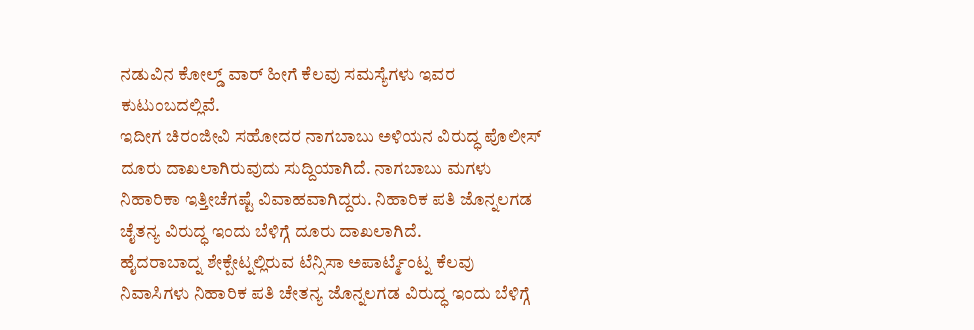ನಡುವಿನ ಕೋಲ್ಡ್ ವಾರ್ ಹೀಗೆ ಕೆಲವು ಸಮಸ್ಯೆಗಳು ಇವರ ಕುಟುಂಬದಲ್ಲಿವೆ.
ಇದೀಗ ಚಿರಂಜೀವಿ ಸಹೋದರ ನಾಗಬಾಬು ಅಳಿಯನ ವಿರುದ್ಧ ಪೊಲೀಸ್ ದೂರು ದಾಖಲಾಗಿರುವುದು ಸುದ್ದಿಯಾಗಿದೆ. ನಾಗಬಾಬು ಮಗಳು ನಿಹಾರಿಕಾ ಇತ್ತೀಚೆಗಷ್ಟೆ ವಿವಾಹವಾಗಿದ್ದರು. ನಿಹಾರಿಕ ಪತಿ ಜೊನ್ನಲಗಡ ಚೈತನ್ಯ ವಿರುದ್ಧ ಇಂದು ಬೆಳಿಗ್ಗೆ ದೂರು ದಾಖಲಾಗಿದೆ.
ಹೈದರಾಬಾದ್ನ ಶೇಕ್ಪೇಟ್ನಲ್ಲಿರುವ ಟೆನ್ಸಿಸಾ ಅಪಾರ್ಟ್ಮೆಂಟ್ನ ಕೆಲವು ನಿವಾಸಿಗಳು ನಿಹಾರಿಕ ಪತಿ ಚೇತನ್ಯ ಜೊನ್ನಲಗಡ ವಿರುದ್ಧ ಇಂದು ಬೆಳಿಗ್ಗೆ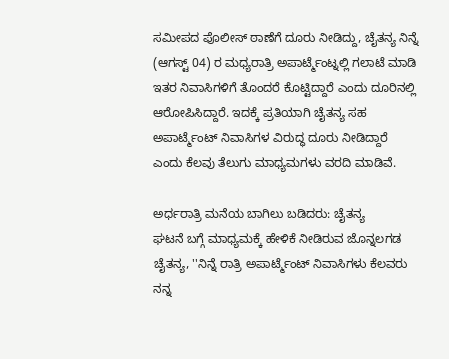ಸಮೀಪದ ಪೊಲೀಸ್ ಠಾಣೆಗೆ ದೂರು ನೀಡಿದ್ದು, ಚೈತನ್ಯ ನಿನ್ನೆ (ಆಗಸ್ಟ್ 04) ರ ಮಧ್ಯರಾತ್ರಿ ಅಪಾರ್ಟ್ಮೆಂಟ್ನಲ್ಲಿ ಗಲಾಟೆ ಮಾಡಿ ಇತರ ನಿವಾಸಿಗಳಿಗೆ ತೊಂದರೆ ಕೊಟ್ಟಿದ್ದಾರೆ ಎಂದು ದೂರಿನಲ್ಲಿ ಆರೋಪಿಸಿದ್ದಾರೆ. ಇದಕ್ಕೆ ಪ್ರತಿಯಾಗಿ ಚೈತನ್ಯ ಸಹ ಅಪಾರ್ಟ್ಮೆಂಟ್ ನಿವಾಸಿಗಳ ವಿರುದ್ಧ ದೂರು ನೀಡಿದ್ದಾರೆ ಎಂದು ಕೆಲವು ತೆಲುಗು ಮಾಧ್ಯಮಗಳು ವರದಿ ಮಾಡಿವೆ.

ಅರ್ಧರಾತ್ರಿ ಮನೆಯ ಬಾಗಿಲು ಬಡಿದರು: ಚೈತನ್ಯ
ಘಟನೆ ಬಗ್ಗೆ ಮಾಧ್ಯಮಕ್ಕೆ ಹೇಳಿಕೆ ನೀಡಿರುವ ಜೊನ್ನಲಗಡ ಚೈತನ್ಯ, ''ನಿನ್ನೆ ರಾತ್ರಿ ಅಪಾರ್ಟ್ಮೆಂಟ್ ನಿವಾಸಿಗಳು ಕೆಲವರು ನನ್ನ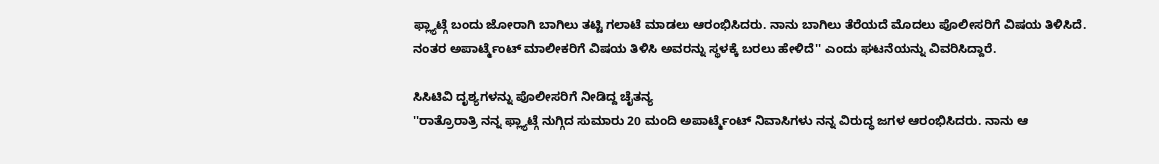ಫ್ಲ್ಯಾಟ್ಗೆ ಬಂದು ಜೋರಾಗಿ ಬಾಗಿಲು ತಟ್ಟಿ ಗಲಾಟೆ ಮಾಡಲು ಆರಂಭಿಸಿದರು. ನಾನು ಬಾಗಿಲು ತೆರೆಯದೆ ಮೊದಲು ಪೊಲೀಸರಿಗೆ ವಿಷಯ ತಿಳಿಸಿದೆ. ನಂತರ ಅಪಾರ್ಟ್ಮೆಂಟ್ ಮಾಲೀಕರಿಗೆ ವಿಷಯ ತಿಳಿಸಿ ಅವರನ್ನು ಸ್ಥಳಕ್ಕೆ ಬರಲು ಹೇಳಿದೆ'' ಎಂದು ಘಟನೆಯನ್ನು ವಿವರಿಸಿದ್ದಾರೆ.

ಸಿಸಿಟಿವಿ ದೃಶ್ಯಗಳನ್ನು ಪೊಲೀಸರಿಗೆ ನೀಡಿದ್ದ ಚೈತನ್ಯ
''ರಾತ್ರೊರಾತ್ರಿ ನನ್ನ ಫ್ಲ್ಯಾಟ್ಗೆ ನುಗ್ಗಿದ ಸುಮಾರು 20 ಮಂದಿ ಅಪಾರ್ಟ್ಮೆಂಟ್ ನಿವಾಸಿಗಳು ನನ್ನ ವಿರುದ್ಧ ಜಗಳ ಆರಂಭಿಸಿದರು. ನಾನು ಆ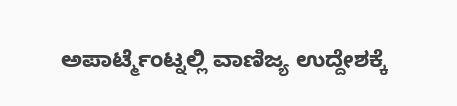ಅಪಾರ್ಟ್ಮೆಂಟ್ನಲ್ಲಿ ವಾಣಿಜ್ಯ ಉದ್ದೇಶಕ್ಕೆ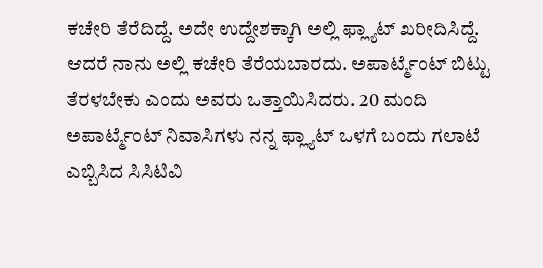ಕಚೇರಿ ತೆರೆದಿದ್ದೆ. ಅದೇ ಉದ್ದೇಶಕ್ಕಾಗಿ ಅಲ್ಲಿ ಫ್ಲ್ಯಾಟ್ ಖರೀದಿಸಿದ್ದೆ. ಆದರೆ ನಾನು ಅಲ್ಲಿ ಕಚೇರಿ ತೆರೆಯಬಾರದು. ಅಪಾರ್ಟ್ಮೆಂಟ್ ಬಿಟ್ಟು ತೆರಳಬೇಕು ಎಂದು ಅವರು ಒತ್ತಾಯಿಸಿದರು. 20 ಮಂದಿ ಅಪಾರ್ಟ್ಮೆಂಟ್ ನಿವಾಸಿಗಳು ನನ್ನ ಫ್ಲ್ಯಾಟ್ ಒಳಗೆ ಬಂದು ಗಲಾಟೆ ಎಬ್ಬಿಸಿದ ಸಿಸಿಟಿವಿ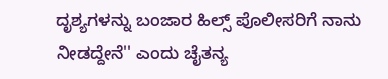ದೃಶ್ಯಗಳನ್ನು ಬಂಜಾರ ಹಿಲ್ಸ್ ಪೊಲೀಸರಿಗೆ ನಾನು ನೀಡದ್ದೇನೆ'' ಎಂದು ಚೈತನ್ಯ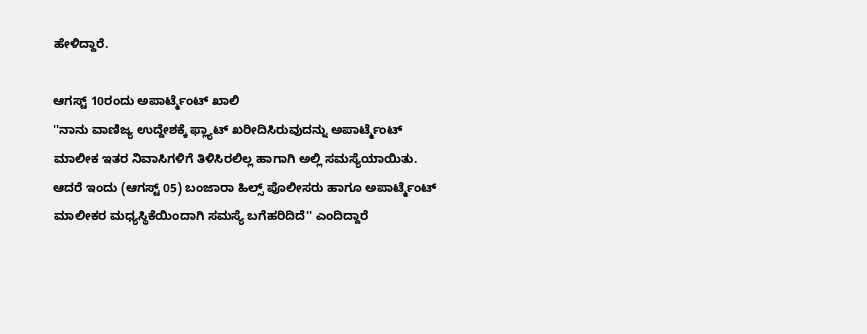ಹೇಳಿದ್ದಾರೆ.

ಆಗಸ್ಟ್ 10ರಂದು ಅಪಾರ್ಟ್ಮೆಂಟ್ ಖಾಲಿ
''ನಾನು ವಾಣಿಜ್ಯ ಉದ್ದೇಶಕ್ಕೆ ಫ್ಲ್ಯಾಟ್ ಖರೀದಿಸಿರುವುದನ್ನು ಅಪಾರ್ಟ್ಮೆಂಟ್ ಮಾಲೀಕ ಇತರ ನಿವಾಸಿಗಳಿಗೆ ತಿಳಿಸಿರಲಿಲ್ಲ ಹಾಗಾಗಿ ಅಲ್ಲಿ ಸಮಸ್ಯೆಯಾಯಿತು. ಆದರೆ ಇಂದು (ಆಗಸ್ಟ್ 05) ಬಂಜಾರಾ ಹಿಲ್ಸ್ ಪೊಲೀಸರು ಹಾಗೂ ಅಪಾರ್ಟ್ಮೆಂಟ್ ಮಾಲೀಕರ ಮಧ್ಯಸ್ಥಿಕೆಯಿಂದಾಗಿ ಸಮಸ್ಯೆ ಬಗೆಹರಿದಿದೆ'' ಎಂದಿದ್ದಾರೆ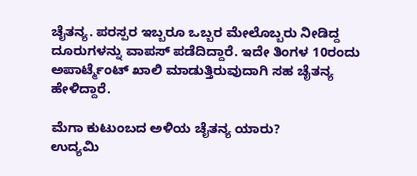ಚೈತನ್ಯ. ಪರಸ್ಪರ ಇಬ್ಬರೂ ಒಬ್ಬರ ಮೇಲೊಬ್ಬರು ನೀಡಿದ್ದ ದೂರುಗಳನ್ನು ವಾಪಸ್ ಪಡೆದಿದ್ದಾರೆ. ಇದೇ ತಿಂಗಳ 10ರಂದು ಅಪಾರ್ಟ್ಮೆಂಟ್ ಖಾಲಿ ಮಾಡುತ್ತಿರುವುದಾಗಿ ಸಹ ಚೈತನ್ಯ ಹೇಳಿದ್ದಾರೆ.

ಮೆಗಾ ಕುಟುಂಬದ ಅಳಿಯ ಚೈತನ್ಯ ಯಾರು?
ಉದ್ಯಮಿ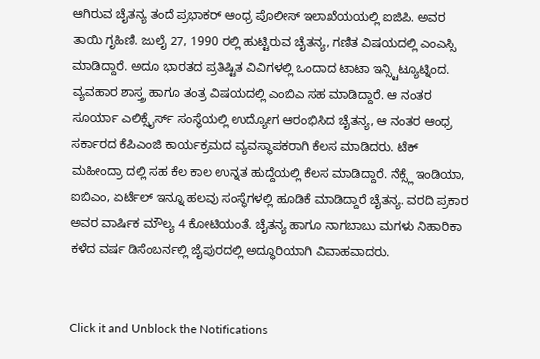ಆಗಿರುವ ಚೈತನ್ಯ ತಂದೆ ಪ್ರಭಾಕರ್ ಆಂಧ್ರ ಪೊಲೀಸ್ ಇಲಾಖೆಯಯಲ್ಲಿ ಐಜಿಪಿ. ಅವರ ತಾಯಿ ಗೃಹಿಣಿ. ಜುಲೈ 27, 1990 ರಲ್ಲಿ ಹುಟ್ಟಿರುವ ಚೈತನ್ಯ, ಗಣಿತ ವಿಷಯದಲ್ಲಿ ಎಂಎಸ್ಸಿ ಮಾಡಿದ್ದಾರೆ. ಅದೂ ಭಾರತದ ಪ್ರತಿಷ್ಟಿತ ವಿವಿಗಳಲ್ಲಿ ಒಂದಾದ ಟಾಟಾ ಇನ್ಸ್ಟಿಟ್ಯೂಟ್ನಿಂದ. ವ್ಯವಹಾರ ಶಾಸ್ತ್ರ ಹಾಗೂ ತಂತ್ರ ವಿಷಯದಲ್ಲಿ ಎಂಬಿಎ ಸಹ ಮಾಡಿದ್ದಾರೆ. ಆ ನಂತರ ಸೂರ್ಯಾ ಎಲಿಕ್ಸೈರ್ಸ್ ಸಂಸ್ಥೆಯಲ್ಲಿ ಉದ್ಯೋಗ ಆರಂಭಿಸಿದ ಚೈತನ್ಯ, ಆ ನಂತರ ಆಂಧ್ರ ಸರ್ಕಾರದ ಕೆಪಿಎಂಜಿ ಕಾರ್ಯಕ್ರಮದ ವ್ಯವಸ್ಥಾಪಕರಾಗಿ ಕೆಲಸ ಮಾಡಿದರು. ಟೆಕ್ ಮಹೀಂದ್ರಾ ದಲ್ಲಿ ಸಹ ಕೆಲ ಕಾಲ ಉನ್ನತ ಹುದ್ದೆಯಲ್ಲಿ ಕೆಲಸ ಮಾಡಿದ್ದಾರೆ. ನೆಕ್ಸ್ಲೆ ಇಂಡಿಯಾ, ಐಬಿಎಂ, ಏರ್ಟೆಲ್ ಇನ್ನೂ ಹಲವು ಸಂಸ್ಥೆಗಳಲ್ಲಿ ಹೂಡಿಕೆ ಮಾಡಿದ್ದಾರೆ ಚೈತನ್ಯ. ವರದಿ ಪ್ರಕಾರ ಅವರ ವಾರ್ಷಿಕ ಮೌಲ್ಯ 4 ಕೋಟಿಯಂತೆ. ಚೈತನ್ಯ ಹಾಗೂ ನಾಗಬಾಬು ಮಗಳು ನಿಹಾರಿಕಾ ಕಳೆದ ವರ್ಷ ಡಿಸೆಂಬರ್ನಲ್ಲಿ ಜೈಪುರದಲ್ಲಿ ಅದ್ಧೂರಿಯಾಗಿ ವಿವಾಹವಾದರು.


Click it and Unblock the Notifications